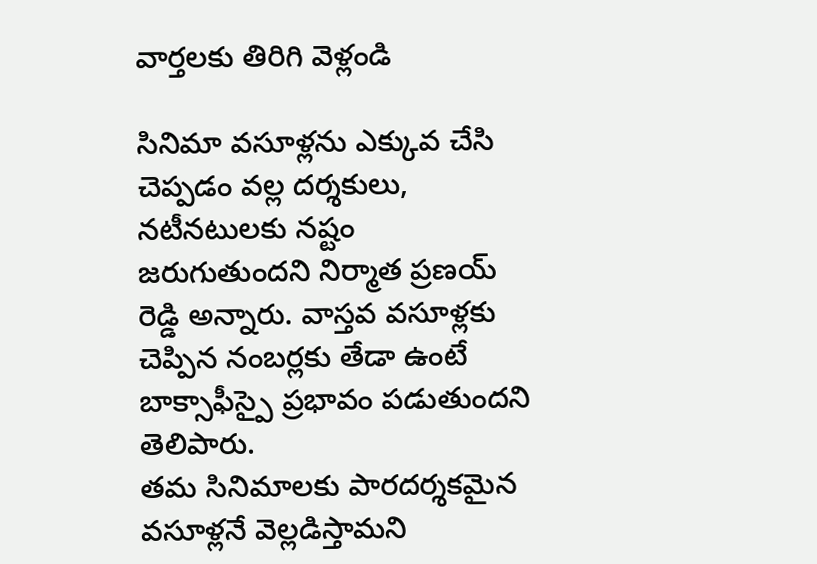వార్తలకు తిరిగి వెళ్లండి

సినిమా వసూళ్లను ఎక్కువ చేసి చెప్పడం వల్ల దర్శకులు, నటీనటులకు నష్టం జరుగుతుందని నిర్మాత ప్రణయ్ రెడ్డి అన్నారు. వాస్తవ వసూళ్లకు చెప్పిన నంబర్లకు తేడా ఉంటే బాక్సాఫీస్పై ప్రభావం పడుతుందని తెలిపారు.
తమ సినిమాలకు పారదర్శకమైన వసూళ్లనే వెల్లడిస్తామని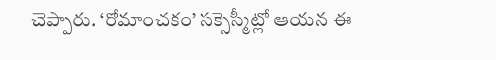చెప్పారు. ‘రోమాంచకం’ సక్సెస్మీట్లో ఆయన ఈ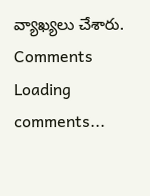వ్యాఖ్యలు చేశారు.
Comments
Loading comments...